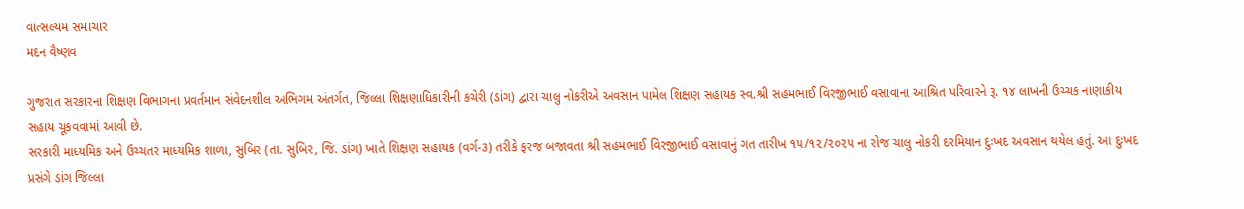વાત્સલ્યમ સમાચાર
મદન વૈષ્ણવ

ગુજરાત સરકારના શિક્ષણ વિભાગના પ્રવર્તમાન સંવેદનશીલ અભિગમ અંતર્ગત, જિલ્લા શિક્ષણાધિકારીની કચેરી (ડાંગ) દ્વારા ચાલુ નોકરીએ અવસાન પામેલ શિક્ષણ સહાયક સ્વ.શ્રી સહમભાઈ વિરજીભાઈ વસાવાના આશ્રિત પરિવારને રૂ. ૧૪ લાખની ઉચ્ચક નાણાકીય સહાય ચૂકવવામાં આવી છે.
સરકારી માધ્યમિક અને ઉચ્ચતર માધ્યમિક શાળા, સુબિર (તા. સુબિર, જિ. ડાંગ) ખાતે શિક્ષણ સહાયક (વર્ગ-૩) તરીકે ફરજ બજાવતા શ્રી સહમભાઈ વિરજીભાઈ વસાવાનું ગત તારીખ ૧૫/૧૨/૨૦૨૫ ના રોજ ચાલુ નોકરી દરમિયાન દુઃખદ અવસાન થયેલ હતું. આ દુઃખદ પ્રસંગે ડાંગ જિલ્લા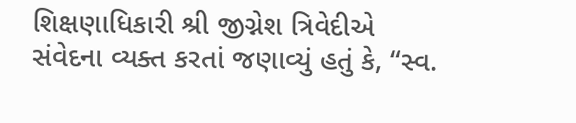શિક્ષણાધિકારી શ્રી જીગ્નેશ ત્રિવેદીએ સંવેદના વ્યક્ત કરતાં જણાવ્યું હતું કે, “સ્વ.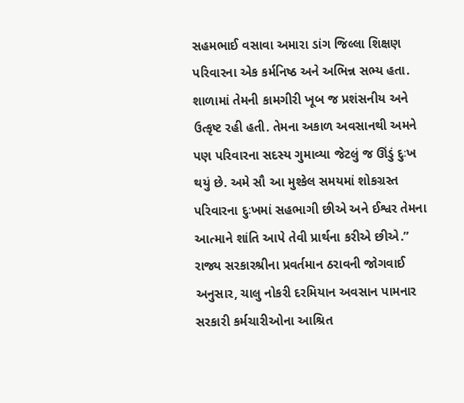સહમભાઈ વસાવા અમારા ડાંગ જિલ્લા શિક્ષણ પરિવારના એક કર્મનિષ્ઠ અને અભિન્ન સભ્ય હતા. શાળામાં તેમની કામગીરી ખૂબ જ પ્રશંસનીય અને ઉત્કૃષ્ટ રહી હતી. તેમના અકાળ અવસાનથી અમને પણ પરિવારના સદસ્ય ગુમાવ્યા જેટલું જ ઊંડું દુઃખ થયું છે. અમે સૌ આ મુશ્કેલ સમયમાં શોકગ્રસ્ત પરિવારના દુઃખમાં સહભાગી છીએ અને ઈશ્વર તેમના આત્માને શાંતિ આપે તેવી પ્રાર્થના કરીએ છીએ.”
રાજ્ય સરકારશ્રીના પ્રવર્તમાન ઠરાવની જોગવાઈ અનુસાર, ચાલુ નોકરી દરમિયાન અવસાન પામનાર સરકારી કર્મચારીઓના આશ્રિત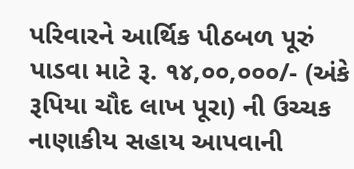પરિવારને આર્થિક પીઠબળ પૂરું પાડવા માટે રૂ. ૧૪,૦૦,૦૦૦/- (અંકે રૂપિયા ચૌદ લાખ પૂરા) ની ઉચ્ચક નાણાકીય સહાય આપવાની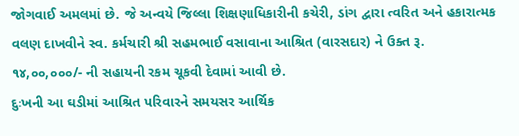જોગવાઈ અમલમાં છે. જે અન્વયે જિલ્લા શિક્ષણાધિકારીની કચેરી, ડાંગ દ્વારા ત્વરિત અને હકારાત્મક વલણ દાખવીને સ્વ. કર્મચારી શ્રી સહમભાઈ વસાવાના આશ્રિત (વારસદાર) ને ઉક્ત રૂ. ૧૪,૦૦,૦૦૦/- ની સહાયની રકમ ચૂકવી દેવામાં આવી છે.
દુઃખની આ ઘડીમાં આશ્રિત પરિવારને સમયસર આર્થિક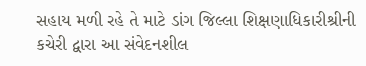સહાય મળી રહે તે માટે ડાંગ જિલ્લા શિક્ષણાધિકારીશ્રીની કચેરી દ્વારા આ સંવેદનશીલ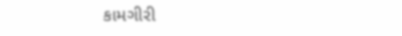કામગીરી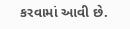કરવામાં આવી છે.